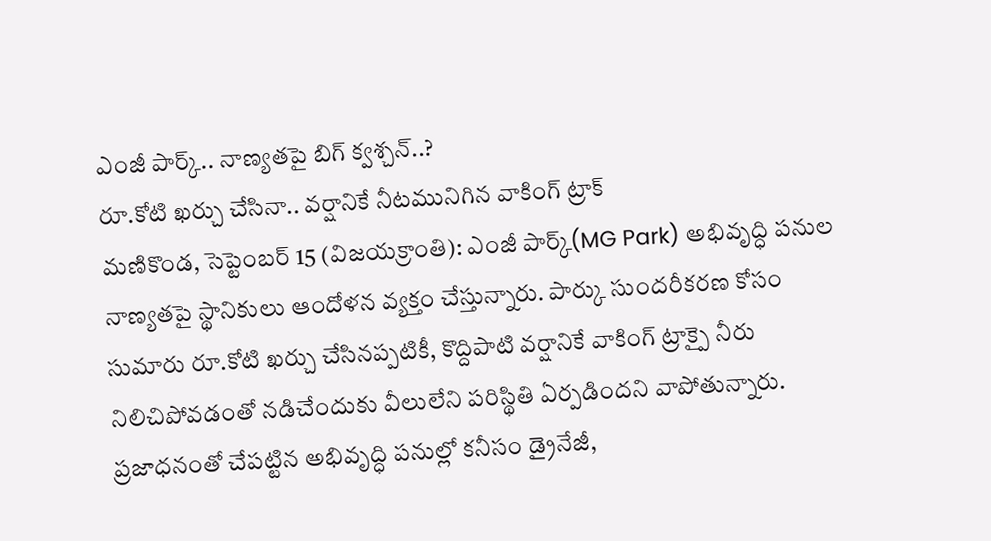ఎంజీ పార్క్.. నాణ్యతపై బిగ్ క్వశ్చన్..?
రూ.కోటి ఖర్చు చేసినా.. వర్షానికే నీటమునిగిన వాకింగ్ ట్రాక్
మణికొండ, సెప్టెంబర్ 15 (విజయక్రాంతి): ఎంజీ పార్క్(MG Park) అభివృద్ధి పనుల నాణ్యతపై స్థానికులు ఆందోళన వ్యక్తం చేస్తున్నారు. పార్కు సుందరీకరణ కోసం సుమారు రూ.కోటి ఖర్చు చేసినప్పటికీ, కొద్దిపాటి వర్షానికే వాకింగ్ ట్రాక్పై నీరు నిలిచిపోవడంతో నడిచేందుకు వీలులేని పరిస్థితి ఏర్పడిందని వాపోతున్నారు.
ప్రజాధనంతో చేపట్టిన అభివృద్ధి పనుల్లో కనీసం డ్రైనేజీ,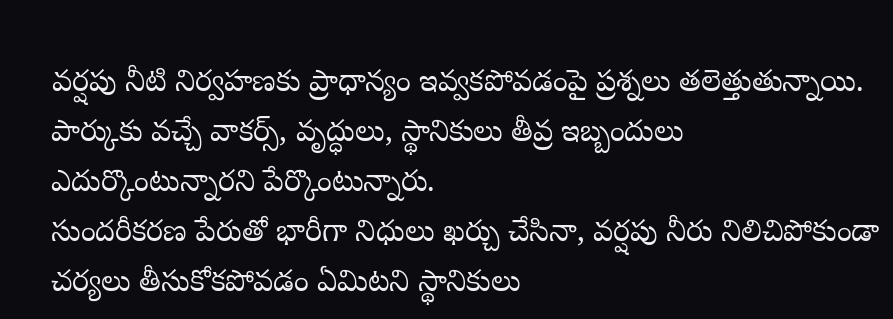వర్షపు నీటి నిర్వహణకు ప్రాధాన్యం ఇవ్వకపోవడంపై ప్రశ్నలు తలెత్తుతున్నాయి. పార్కుకు వచ్చే వాకర్స్, వృద్ధులు, స్థానికులు తీవ్ర ఇబ్బందులు ఎదుర్కొంటున్నారని పేర్కొంటున్నారు.
సుందరీకరణ పేరుతో భారీగా నిధులు ఖర్చు చేసినా, వర్షపు నీరు నిలిచిపోకుండా చర్యలు తీసుకోకపోవడం ఏమిటని స్థానికులు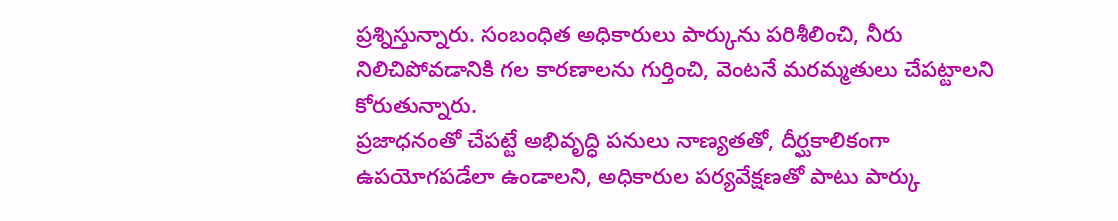ప్రశ్నిస్తున్నారు. సంబంధిత అధికారులు పార్కును పరిశీలించి, నీరు నిలిచిపోవడానికి గల కారణాలను గుర్తించి, వెంటనే మరమ్మతులు చేపట్టాలని కోరుతున్నారు.
ప్రజాధనంతో చేపట్టే అభివృద్ధి పనులు నాణ్యతతో, దీర్ఘకాలికంగా ఉపయోగపడేలా ఉండాలని, అధికారుల పర్యవేక్షణతో పాటు పార్కు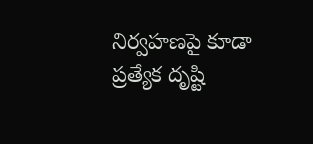నిర్వహణపై కూడా ప్రత్యేక దృష్టి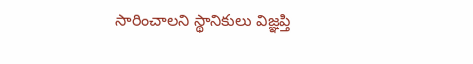సారించాలని స్థానికులు విజ్ఞప్తి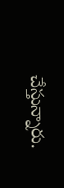చేస్తున్నారు.